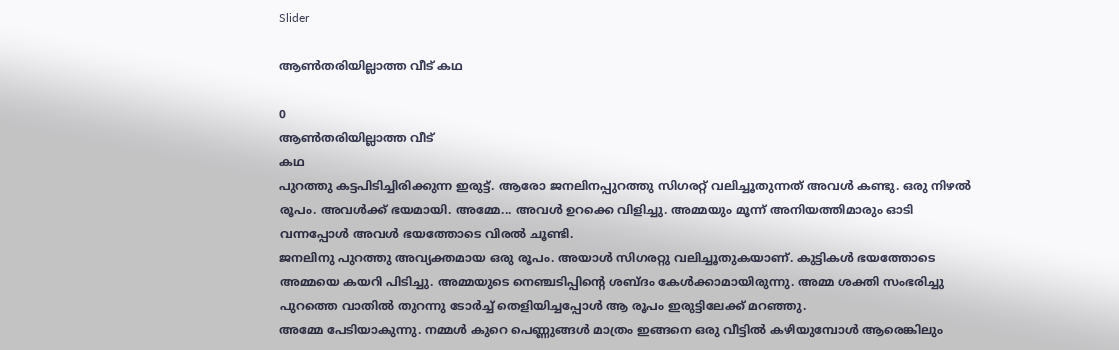Slider

ആൺതരിയില്ലാത്ത വീട് കഥ

0
ആൺതരിയില്ലാത്ത വീട്
കഥ
പുറത്തു കട്ടപിടിച്ചിരിക്കുന്ന ഇരുട്ട്. ആരോ ജനലിനപ്പുറത്തു സിഗരറ്റ് വലിച്ചൂതുന്നത് അവൾ കണ്ടു. ഒരു നിഴൽ രൂപം. അവൾക്ക് ഭയമായി. അമ്മേ... അവൾ ഉറക്കെ വിളിച്ചു. അമ്മയും മൂന്ന് അനിയത്തിമാരും ഓടി വന്നപ്പോൾ അവൾ ഭയത്തോടെ വിരൽ ചൂണ്ടി.
ജനലിനു പുറത്തു അവ്യക്തമായ ഒരു രൂപം. അയാൾ സിഗരറ്റു വലിച്ചൂതുകയാണ്. കുട്ടികൾ ഭയത്തോടെ അമ്മയെ കയറി പിടിച്ചു. അമ്മയുടെ നെഞ്ചടിപ്പിന്റെ ശബ്ദം കേൾക്കാമായിരുന്നു. അമ്മ ശക്തി സംഭരിച്ചു പുറത്തെ വാതിൽ തുറന്നു ടോർച്ച് തെളിയിച്ചപ്പോൾ ആ രൂപം ഇരുട്ടിലേക്ക് മറഞ്ഞു.
അമ്മേ പേടിയാകുന്നു. നമ്മൾ കുറെ പെണ്ണുങ്ങൾ മാത്രം ഇങ്ങനെ ഒരു വീട്ടിൽ കഴിയുമ്പോൾ ആരെങ്കിലും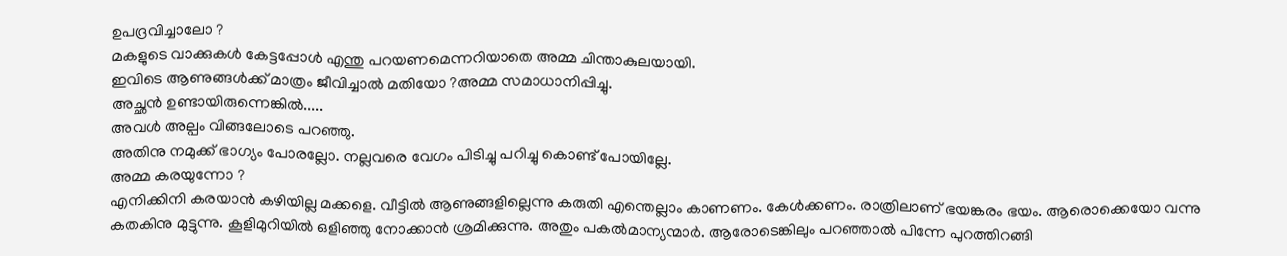ഉപദ്രവിച്ചാലോ ?
മകളുടെ വാക്കുകൾ കേട്ടപ്പോൾ എന്തു പറയണമെന്നറിയാതെ അമ്മ ചിന്താകുലയായി.
ഇവിടെ ആണുങ്ങൾക്ക് മാത്രം ജീവിച്ചാൽ മതിയോ ?അമ്മ സമാധാനിപ്പിച്ചു.
അച്ഛൻ ഉണ്ടായിരുന്നെങ്കിൽ.....
അവൾ അല്പം വിങ്ങലോടെ പറഞ്ഞു.
അതിനു നമുക്ക് ഭാഗ്യം പോരല്ലോ. നല്ലവരെ വേഗം പിടിച്ചു പറിച്ചു കൊണ്ട് പോയില്ലേ.
അമ്മ കരയുന്നോ ?
എനിക്കിനി കരയാൻ കഴിയില്ല മക്കളെ. വീട്ടിൽ ആണുങ്ങളില്ലെന്നു കരുതി എന്തെല്ലാം കാണണം. കേൾക്കണം. രാത്രിലാണ് ഭയങ്കരം ഭയം. ആരൊക്കെയോ വന്നു കതകിനു മുട്ടുന്നു. കൂളിമുറിയിൽ ഒളിഞ്ഞു നോക്കാൻ ശ്രമിക്കുന്നു. അതും പകൽമാന്യന്മാർ. ആരോടെങ്കിലും പറഞ്ഞാൽ പിന്നേ പുറത്തിറങ്ങി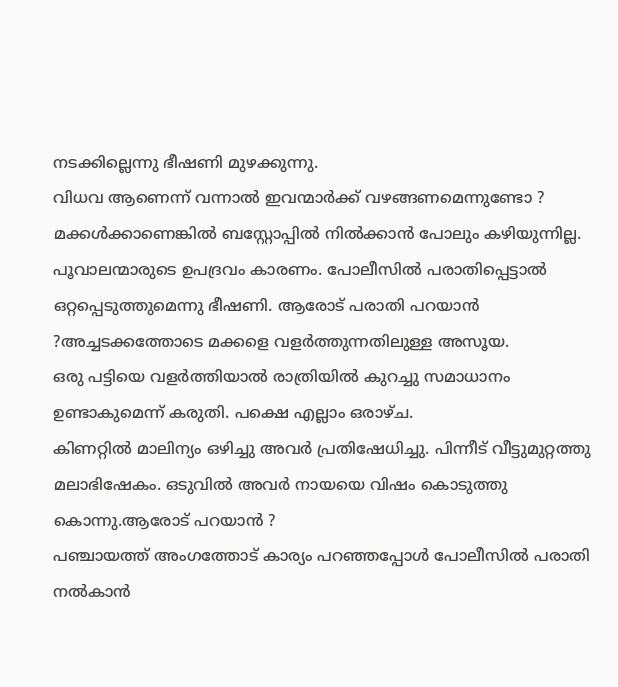നടക്കില്ലെന്നു ഭീഷണി മുഴക്കുന്നു.
വിധവ ആണെന്ന് വന്നാൽ ഇവന്മാർക്ക് വഴങ്ങണമെന്നുണ്ടോ ?
മക്കൾക്കാണെങ്കിൽ ബസ്റ്റോപ്പിൽ നിൽക്കാൻ പോലും കഴിയുന്നില്ല. പൂവാലന്മാരുടെ ഉപദ്രവം കാരണം. പോലീസിൽ പരാതിപ്പെട്ടാൽ ഒറ്റപ്പെടുത്തുമെന്നു ഭീഷണി. ആരോട് പരാതി പറയാൻ ?അച്ചടക്കത്തോടെ മക്കളെ വളർത്തുന്നതിലുള്ള അസൂയ.
ഒരു പട്ടിയെ വളർത്തിയാൽ രാത്രിയിൽ കുറച്ചു സമാധാനം ഉണ്ടാകുമെന്ന് കരുതി. പക്ഷെ എല്ലാം ഒരാഴ്ച.
കിണറ്റിൽ മാലിന്യം ഒഴിച്ചു അവർ പ്രതിഷേധിച്ചു. പിന്നീട് വീട്ടുമുറ്റത്തു മലാഭിഷേകം. ഒടുവിൽ അവർ നായയെ വിഷം കൊടുത്തു കൊന്നു.ആരോട് പറയാൻ ?
പഞ്ചായത്ത്‌ അംഗത്തോട് കാര്യം പറഞ്ഞപ്പോൾ പോലീസിൽ പരാതി നൽകാൻ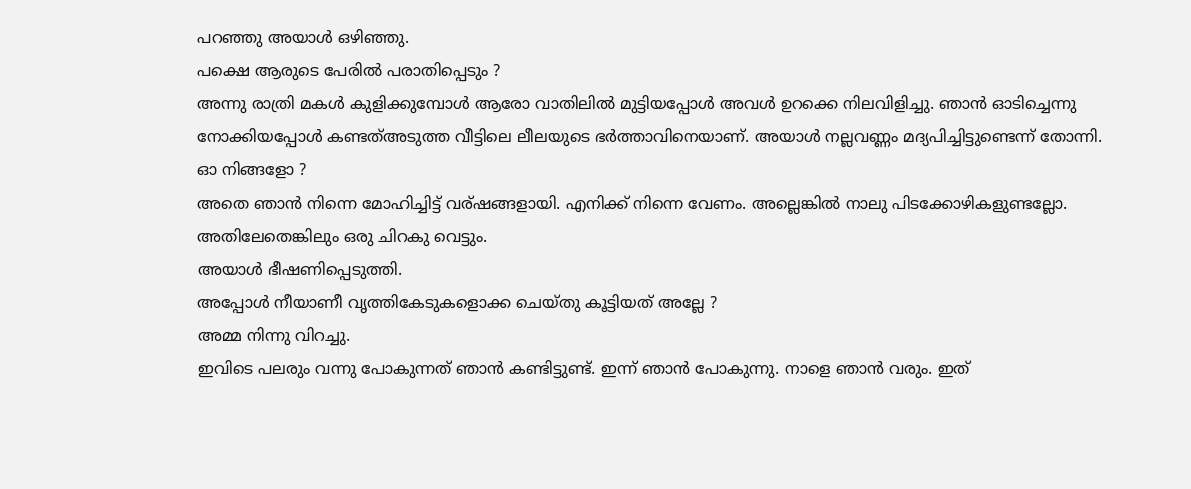പറഞ്ഞു അയാൾ ഒഴിഞ്ഞു.
പക്ഷെ ആരുടെ പേരിൽ പരാതിപ്പെടും ?
അന്നു രാത്രി മകൾ കുളിക്കുമ്പോൾ ആരോ വാതിലിൽ മുട്ടിയപ്പോൾ അവൾ ഉറക്കെ നിലവിളിച്ചു. ഞാൻ ഓടിച്ചെന്നു നോക്കിയപ്പോൾ കണ്ടത്അടുത്ത വീട്ടിലെ ലീലയുടെ ഭർത്താവിനെയാണ്. അയാൾ നല്ലവണ്ണം മദ്യപിച്ചിട്ടുണ്ടെന്ന് തോന്നി.
ഓ നിങ്ങളോ ?
അതെ ഞാൻ നിന്നെ മോഹിച്ചിട്ട് വര്ഷങ്ങളായി. എനിക്ക് നിന്നെ വേണം. അല്ലെങ്കിൽ നാലു പിടക്കോഴികളുണ്ടല്ലോ. അതിലേതെങ്കിലും ഒരു ചിറകു വെട്ടും.
അയാൾ ഭീഷണിപ്പെടുത്തി.
അപ്പോൾ നീയാണീ വൃത്തികേടുകളൊക്ക ചെയ്തു കൂട്ടിയത് അല്ലേ ?
അമ്മ നിന്നു വിറച്ചു.
ഇവിടെ പലരും വന്നു പോകുന്നത് ഞാൻ കണ്ടിട്ടുണ്ട്. ഇന്ന് ഞാൻ പോകുന്നു. നാളെ ഞാൻ വരും. ഇത്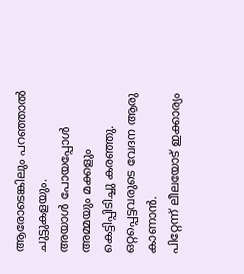ആരോടെങ്കിലും പറഞ്ഞാൽ ചുട്ടുകളയും.
അയാൾ പോയപ്പോൾ അമ്മയും മക്കളും കെട്ടിപ്പിടിച്ചു കരഞ്ഞു. ഒറ്റപ്പെട്ടവരുടെ വേദന ആരു കാണാൻ.
പിറ്റേന്ന് ലീലയോട് ഇക്കാര്യം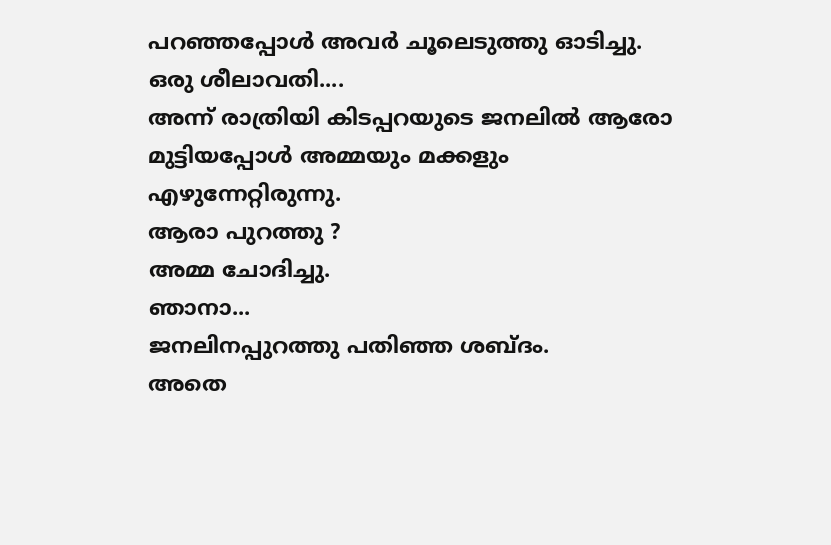പറഞ്ഞപ്പോൾ അവർ ചൂലെടുത്തു ഓടിച്ചു.
ഒരു ശീലാവതി....
അന്ന് രാത്രിയി കിടപ്പറയുടെ ജനലിൽ ആരോ മുട്ടിയപ്പോൾ അമ്മയും മക്കളും എഴുന്നേറ്റിരുന്നു.
ആരാ പുറത്തു ?
അമ്മ ചോദിച്ചു.
ഞാനാ...
ജനലിനപ്പുറത്തു പതിഞ്ഞ ശബ്ദം.
അതെ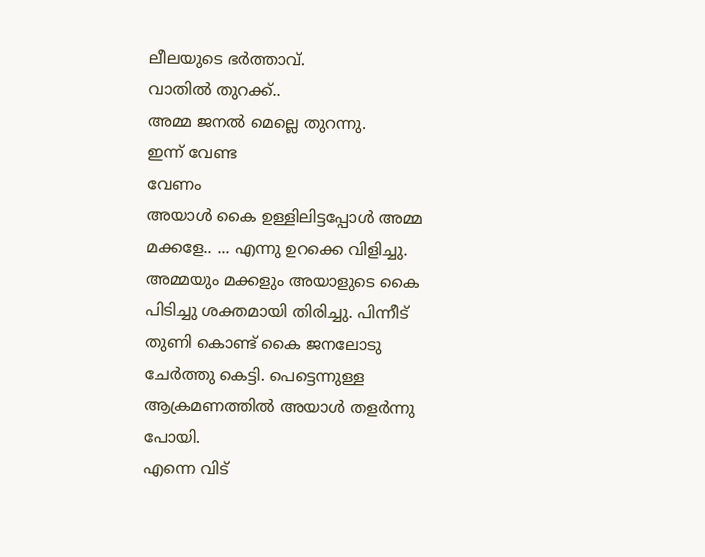ലീലയുടെ ഭർത്താവ്.
വാതിൽ തുറക്ക്..
അമ്മ ജനൽ മെല്ലെ തുറന്നു.
ഇന്ന് വേണ്ട
വേണം
അയാൾ കൈ ഉള്ളിലിട്ടപ്പോൾ അമ്മ മക്കളേ.. ... എന്നു ഉറക്കെ വിളിച്ചു. അമ്മയും മക്കളും അയാളുടെ കൈ പിടിച്ചു ശക്തമായി തിരിച്ചു. പിന്നീട് തുണി കൊണ്ട് കൈ ജനലോടു ചേർത്തു കെട്ടി. പെട്ടെന്നുള്ള ആക്രമണത്തിൽ അയാൾ തളർന്നു പോയി.
എന്നെ വിട്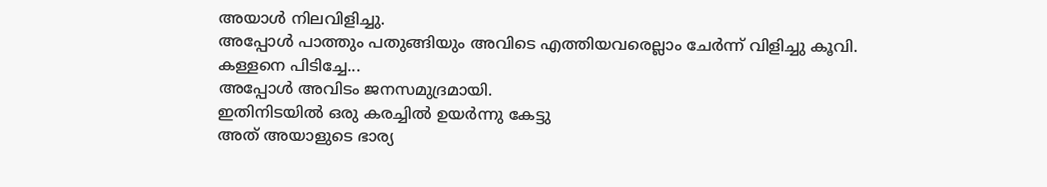അയാൾ നിലവിളിച്ചു.
അപ്പോൾ പാത്തും പതുങ്ങിയും അവിടെ എത്തിയവരെല്ലാം ചേർന്ന് വിളിച്ചു കൂവി.
കള്ളനെ പിടിച്ചേ...
അപ്പോൾ അവിടം ജനസമുദ്രമായി.
ഇതിനിടയിൽ ഒരു കരച്ചിൽ ഉയർന്നു കേട്ടു
അത് അയാളുടെ ഭാര്യ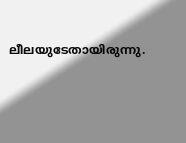ലീലയുടേതായിരുന്നു.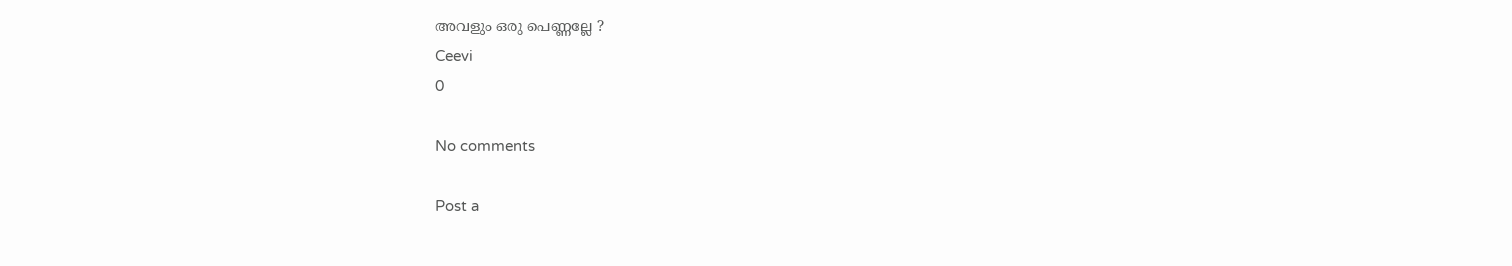അവളും ഒരു പെണ്ണല്ലേ ?
Ceevi
0

No comments

Post a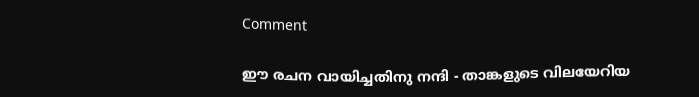Comment

ഈ രചന വായിച്ചതിനു നന്ദി - താങ്കളുടെ വിലയേറിയ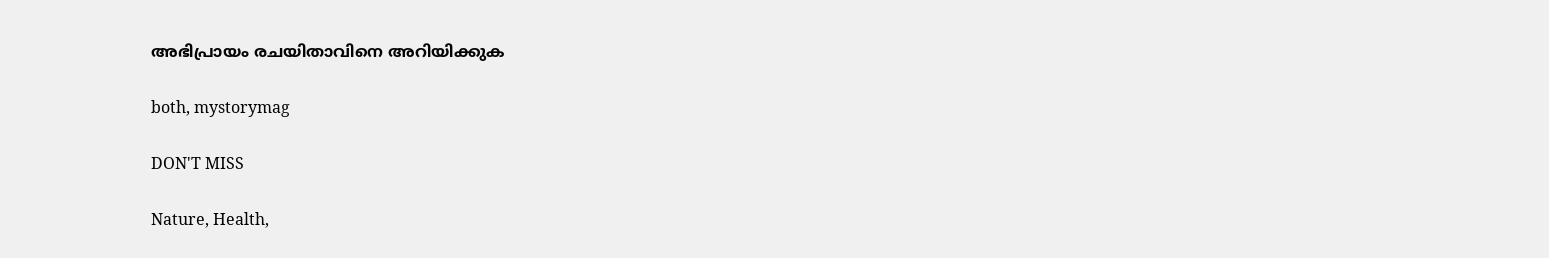അഭിപ്രായം രചയിതാവിനെ അറിയിക്കുക

both, mystorymag

DON'T MISS

Nature, Health,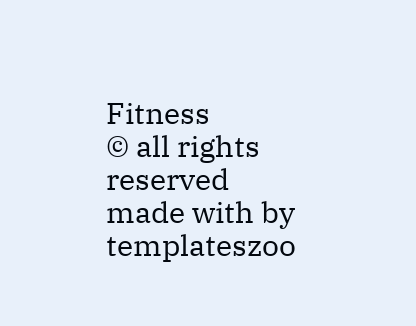Fitness
© all rights reserved
made with by templateszoo